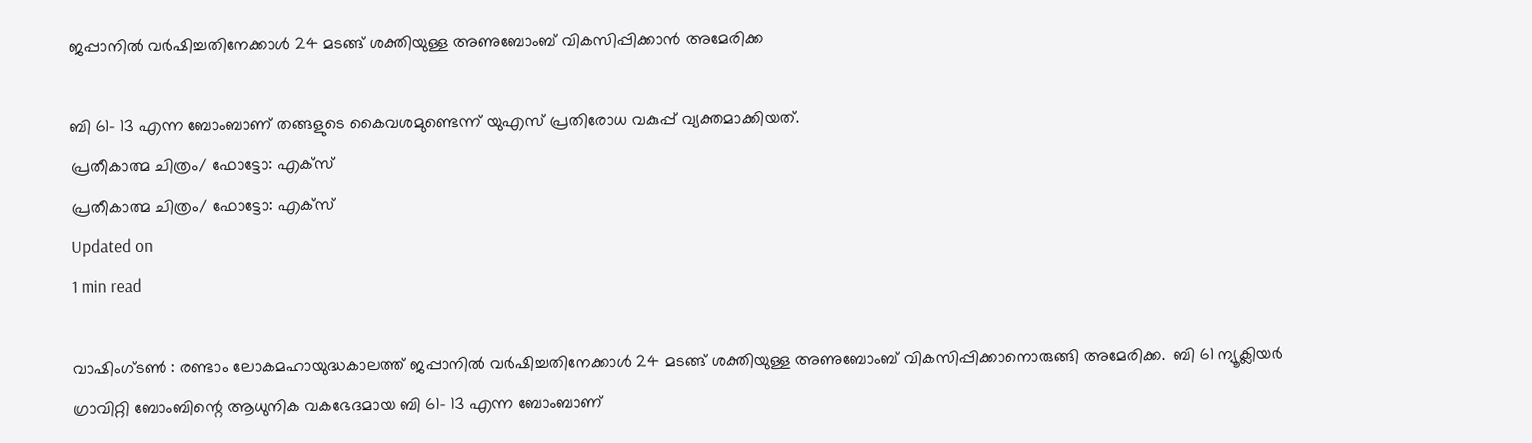ജപ്പാനില്‍ വര്‍ഷിച്ചതിനേക്കാള്‍ 24 മടങ്ങ് ശക്തിയുള്ള അണുബോംബ് വികസിപ്പിക്കാന്‍ അമേരിക്ക

ബി 61- 13 എന്ന ബോംബാണ് തങ്ങളുടെ കൈവശമുണ്ടെന്ന് യുഎസ് പ്രതിരോധ വകുപ്പ് വ്യക്തമാക്കിയത്.
പ്രതീകാത്മ ചിത്രം/ ഫോട്ടോ: എക്‌സ്
പ്രതീകാത്മ ചിത്രം/ ഫോട്ടോ: എക്‌സ്
Updated on
1 min read

വാഷിംഗ്ടണ്‍ : രണ്ടാം ലോകമഹായുദ്ധകാലത്ത് ജപ്പാനില്‍ വര്‍ഷിച്ചതിനേക്കാള്‍ 24 മടങ്ങ് ശക്തിയുള്ള അണുബോംബ് വികസിപ്പിക്കാനൊരുങ്ങി അമേരിക്ക.  ബി 61 ന്യൂക്ലിയര്‍ ഗ്രാവിറ്റി ബോംബിന്റെ ആധുനിക വകഭേദമായ ബി 61- 13 എന്ന ബോംബാണ്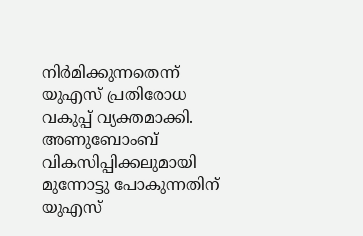നിര്‍മിക്കുന്നതെന്ന് യുഎസ് പ്രതിരോധ വകുപ്പ് വ്യക്തമാക്കി. അണുബോംബ് വികസിപ്പിക്കലുമായി മുന്നോട്ടു പോകുന്നതിന്‌ യുഎസ്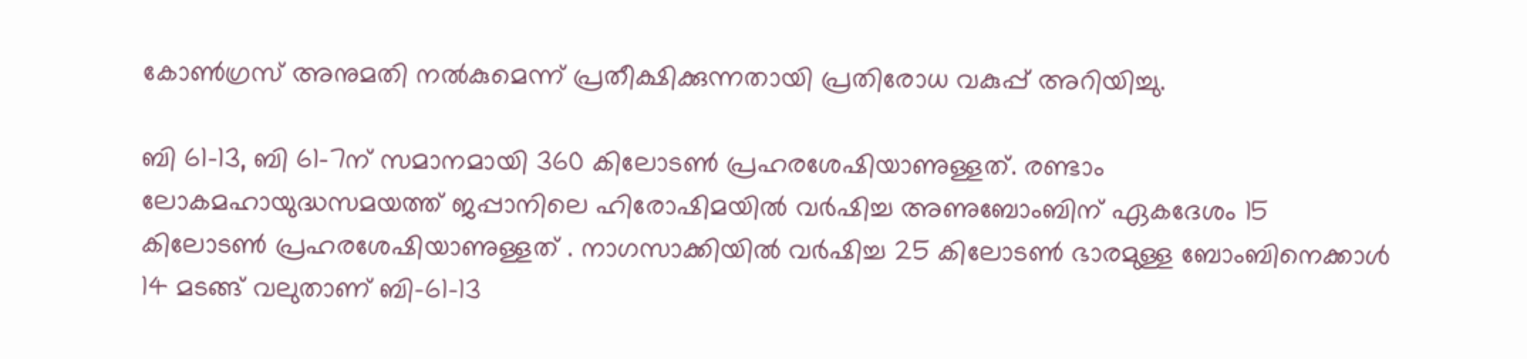കോണ്‍ഗ്രസ് അനുമതി നല്‍കുമെന്ന് പ്രതീക്ഷിക്കുന്നതായി പ്രതിരോധ വകുപ്പ് അറിയിച്ചു.

ബി 61-13, ബി 61-7ന് സമാനമായി 360 കിലോടണ്‍ പ്രഹരശേഷിയാണുള്ളത്. രണ്ടാം ലോകമഹായുദ്ധസമയത്ത് ജപ്പാനിലെ ഹിരോഷിമയില്‍ വര്‍ഷിച്ച അണുബോംബിന് ഏകദേശം 15 കിലോടണ്‍ പ്രഹരശേഷിയാണുള്ളത് . നാഗസാക്കിയില്‍ വര്‍ഷിച്ച 25 കിലോടണ്‍ ഭാരമുള്ള ബോംബിനെക്കാള്‍ 14 മടങ്ങ് വലുതാണ് ബി-61-13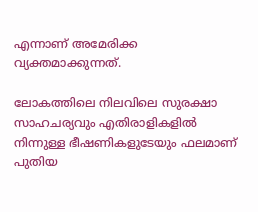എന്നാണ് അമേരിക്ക വ്യക്തമാക്കുന്നത്.

ലോകത്തിലെ നിലവിലെ സുരക്ഷാ സാഹചര്യവും എതിരാളികളില്‍ നിന്നുള്ള ഭീഷണികളുടേയും ഫലമാണ് പുതിയ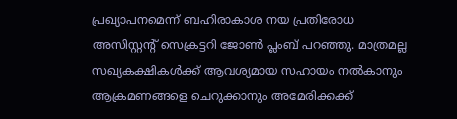പ്രഖ്യാപനമെന്ന് ബഹിരാകാശ നയ പ്രതിരോധ അസിസ്റ്റന്റ് സെക്രട്ടറി ജോണ്‍ പ്ലംബ് പറഞ്ഞു. മാത്രമല്ല സഖ്യകക്ഷികള്‍ക്ക് ആവശ്യമായ സഹായം നല്‍കാനും ആക്രമണങ്ങളെ ചെറുക്കാനും അമേരിക്കക്ക്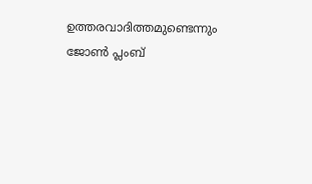ഉത്തരവാദിത്തമുണ്ടെന്നും ജോണ്‍ പ്ലംബ്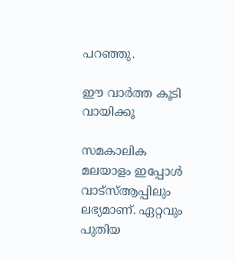പറഞ്ഞു.

ഈ വാര്‍ത്ത കൂടി വായിക്കൂ

സമകാലിക മലയാളം ഇപ്പോള്‍ വാട്‌സ്ആപ്പിലും ലഭ്യമാണ്. ഏറ്റവും പുതിയ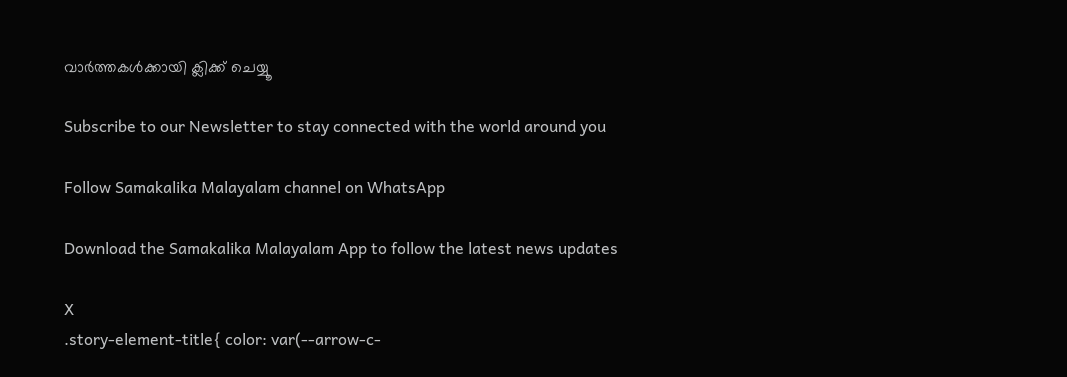വാര്‍ത്തകള്‍ക്കായി ക്ലിക്ക് ചെയ്യൂ

Subscribe to our Newsletter to stay connected with the world around you

Follow Samakalika Malayalam channel on WhatsApp

Download the Samakalika Malayalam App to follow the latest news updates

X
.story-element-title{ color: var(--arrow-c-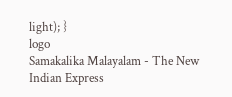light); }
logo
Samakalika Malayalam - The New Indian Express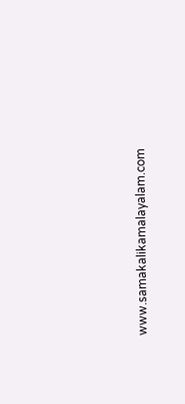www.samakalikamalayalam.com